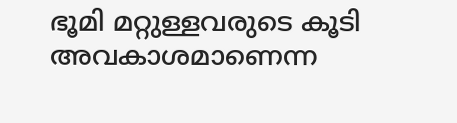ഭൂമി മറ്റുള്ളവരുടെ കൂടി അവകാശമാണെന്ന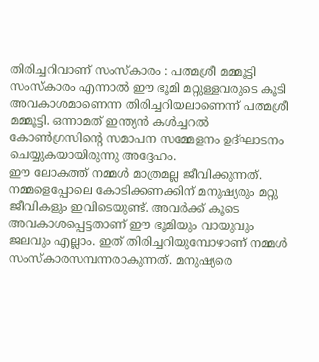തിരിച്ചറിവാണ് സംസ്കാരം : പത്മശ്രീ മമ്മൂട്ടി
സംസ്കാരം എന്നാൽ ഈ ഭൂമി മറ്റുള്ളവരുടെ കൂടി അവകാശമാണെന്ന തിരിച്ചറിയലാണെന്ന് പത്മശ്രീ മമ്മൂട്ടി. ഒന്നാമത് ഇന്ത്യൻ കൾച്ചറൽ കോൺഗ്രസിൻ്റെ സമാപന സമ്മേളനം ഉദ്ഘാടനം ചെയ്യുകയായിരുന്നു അദ്ദേഹം.
ഈ ലോകത്ത് നമ്മൾ മാത്രമല്ല ജീവിക്കുന്നത്. നമ്മളെപ്പോലെ കോടിക്കണക്കിന് മനുഷ്യരും മറ്റു ജീവികളും ഇവിടെയുണ്ട്. അവർക്ക് കൂടെ അവകാശപ്പെട്ടതാണ് ഈ ഭൂമിയും വായുവും ജലവും എല്ലാം. ഇത് തിരിച്ചറിയുമ്പോഴാണ് നമ്മൾ സംസ്കാരസമ്പന്നരാകുന്നത്. മനുഷ്യരെ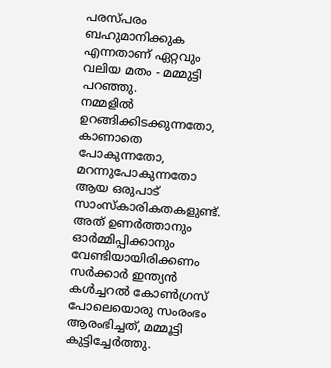പരസ്പരം ബഹുമാനിക്കുക എന്നതാണ് ഏറ്റവും വലിയ മതം - മമ്മുട്ടി പറഞ്ഞു.
നമ്മളിൽ ഉറങ്ങിക്കിടക്കുന്നതോ, കാണാതെ പോകുന്നതോ, മറന്നുപോകുന്നതോ ആയ ഒരുപാട് സാംസ്കാരികതകളുണ്ട്. അത് ഉണർത്താനും ഓർമ്മിപ്പിക്കാനും വേണ്ടിയായിരിക്കണം സർക്കാർ ഇന്ത്യൻ കൾച്ചറൽ കോൺഗ്രസ് പോലെയൊരു സംരംഭം ആരംഭിച്ചത്, മമ്മൂട്ടി കുട്ടിച്ചേർത്തു.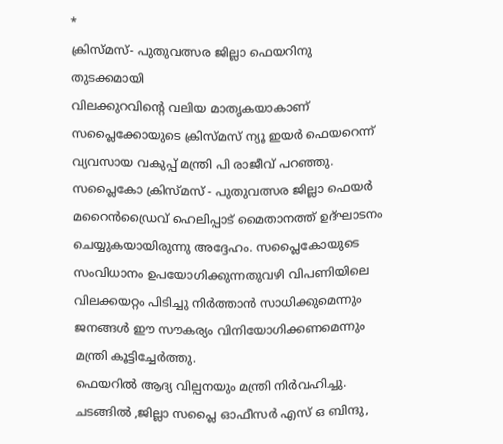*
ക്രിസ്മസ്- പുതുവത്സര ജില്ലാ ഫെയറിനു തുടക്കമായി
വിലക്കുറവിന്റെ വലിയ മാതൃകയാകാണ് സപ്ലൈക്കോയുടെ ക്രിസ്മസ് ന്യൂ ഇയർ ഫെയറെന്ന് വ്യവസായ വകുപ്പ് മന്ത്രി പി രാജീവ് പറഞ്ഞു. സപ്ലൈകോ ക്രിസ്മസ് - പുതുവത്സര ജില്ലാ ഫെയർ മറൈൻഡ്രൈവ് ഹെലിപ്പാട് മൈതാനത്ത് ഉദ്ഘാടനം ചെയ്യുകയായിരുന്നു അദ്ദേഹം. സപ്ലൈകോയുടെ സംവിധാനം ഉപയോഗിക്കുന്നതുവഴി വിപണിയിലെ വിലക്കയറ്റം പിടിച്ചു നിർത്താൻ സാധിക്കുമെന്നും ജനങ്ങൾ ഈ സൗകര്യം വിനിയോഗിക്കണമെന്നും മന്ത്രി കൂട്ടിച്ചേർത്തു.
ഫെയറിൽ ആദ്യ വില്പനയും മന്ത്രി നിർവഹിച്ചു.
ചടങ്ങിൽ ,ജില്ലാ സപ്ലൈ ഓഫീസർ എസ് ഒ ബിന്ദു,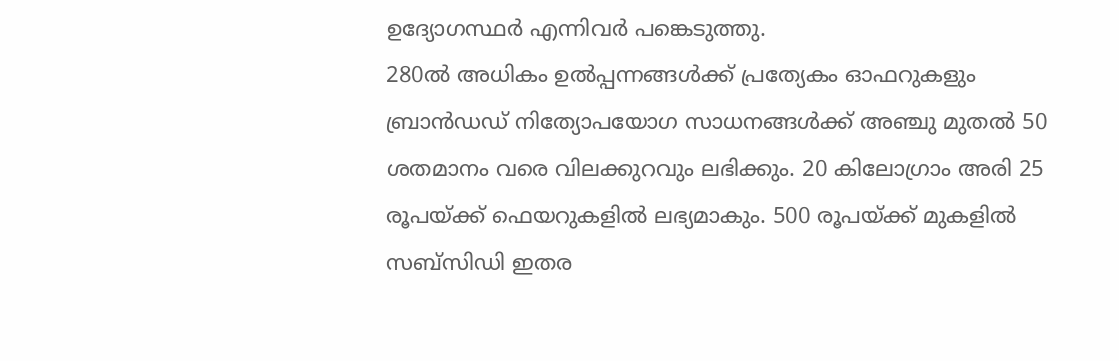ഉദ്യോഗസ്ഥർ എന്നിവർ പങ്കെടുത്തു.
280ൽ അധികം ഉൽപ്പന്നങ്ങൾക്ക് പ്രത്യേകം ഓഫറുകളും ബ്രാൻഡഡ് നിത്യോപയോഗ സാധനങ്ങൾക്ക് അഞ്ചു മുതൽ 50 ശതമാനം വരെ വിലക്കുറവും ലഭിക്കും. 20 കിലോഗ്രാം അരി 25 രൂപയ്ക്ക് ഫെയറുകളിൽ ലഭ്യമാകും. 500 രൂപയ്ക്ക് മുകളിൽ സബ്സിഡി ഇതര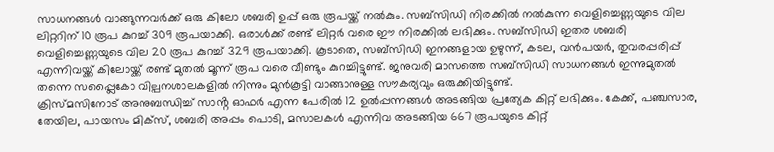സാധനങ്ങൾ വാങ്ങുന്നവർക്ക് ഒരു കിലോ ശബരി ഉപ്പ് ഒരു രൂപയ്ക്ക് നൽകും. സബ്സിഡി നിരക്കിൽ നൽകുന്ന വെളിച്ചെണ്ണയുടെ വില ലിറ്ററിന് 10 രൂപ കുറച്ച് 309 രൂപയാക്കി. ഒരാൾക്ക് രണ്ട് ലിറ്റർ വരെ ഈ നിരക്കിൽ ലഭിക്കും. സബ്സിഡി ഇതര ശബരി വെളിച്ചെണ്ണയുടെ വില 20 രൂപ കുറച്ച് 329 രൂപയാക്കി. കൂടാതെ, സബ്സിഡി ഇനങ്ങളായ ഉഴുന്ന്, കടല, വൻപയർ, തുവരപ്പരിപ്പ് എന്നിവയ്ക്ക് കിലോയ്ക്ക് രണ്ട് മുതൽ മൂന്ന് രൂപ വരെ വീണ്ടും കുറച്ചിട്ടുണ്ട്. ജനുവരി മാസത്തെ സബ്സിഡി സാധനങ്ങൾ ഇന്നുമുതൽ തന്നെ സപ്പ്ലൈകോ വില്പനശാലകളിൽ നിന്നും മുൻകൂട്ടി വാങ്ങാനുള്ള സൗകര്യവും ഒരുക്കിയിട്ടുണ്ട്.
ക്രിസ്മസിനോട് അനുബന്ധിച്ച് സാൻ്റ ഓഫർ എന്ന പേരിൽ 12 ഉൽപ്പന്നങ്ങൾ അടങ്ങിയ പ്രത്യേക കിറ്റ് ലഭിക്കും. കേക്ക്, പഞ്ചസാര, തേയില, പായസം മിക്സ്, ശബരി അപ്പം പൊടി, മസാലകൾ എന്നിവ അടങ്ങിയ 667 രൂപയുടെ കിറ്റ്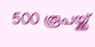500 രൂപയ്ക്ക്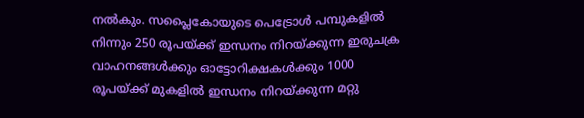നൽകും. സപ്ലൈകോയുടെ പെട്രോൾ പമ്പുകളിൽ നിന്നും 250 രൂപയ്ക്ക് ഇന്ധനം നിറയ്ക്കുന്ന ഇരുചക്ര വാഹനങ്ങൾക്കും ഓട്ടോറിക്ഷകൾക്കും 1000 രൂപയ്ക്ക് മുകളിൽ ഇന്ധനം നിറയ്ക്കുന്ന മറ്റു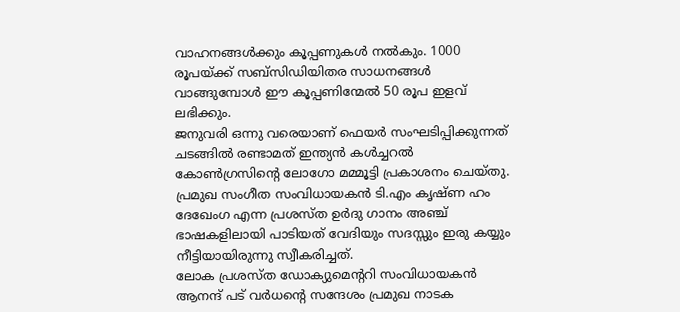വാഹനങ്ങൾക്കും കൂപ്പണുകൾ നൽകും. 1000 രൂപയ്ക്ക് സബ്സിഡിയിതര സാധനങ്ങൾ വാങ്ങുമ്പോൾ ഈ കൂപ്പണിന്മേൽ 50 രൂപ ഇളവ് ലഭിക്കും.
ജനുവരി ഒന്നു വരെയാണ് ഫെയർ സംഘടിപ്പിക്കുന്നത്
ചടങ്ങിൽ രണ്ടാമത് ഇന്ത്യൻ കൾച്ചറൽ കോൺഗ്രസിൻ്റെ ലോഗോ മമ്മൂട്ടി പ്രകാശനം ചെയ്തു. പ്രമുഖ സംഗീത സംവിധായകൻ ടി.എം കൃഷ്ണ ഹം ദേഖേംഗ എന്ന പ്രശസ്ത ഉർദു ഗാനം അഞ്ച് ഭാഷകളിലായി പാടിയത് വേദിയും സദസ്സും ഇരു കയ്യും നീട്ടിയായിരുന്നു സ്വീകരിച്ചത്.
ലോക പ്രശസ്ത ഡോക്യുമെൻ്ററി സംവിധായകൻ ആനന്ദ് പട് വർധൻ്റെ സന്ദേശം പ്രമുഖ നാടക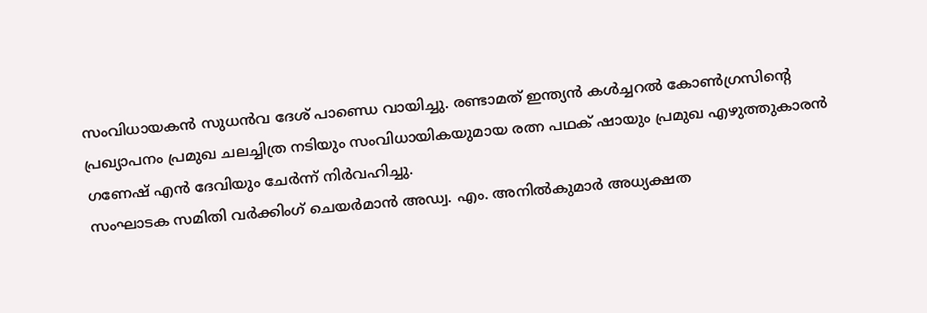സംവിധായകൻ സുധൻവ ദേശ് പാണ്ഡെ വായിച്ചു. രണ്ടാമത് ഇന്ത്യൻ കൾച്ചറൽ കോൺഗ്രസിന്റെ പ്രഖ്യാപനം പ്രമുഖ ചലച്ചിത്ര നടിയും സംവിധായികയുമായ രത്ന പഥക് ഷായും പ്രമുഖ എഴുത്തുകാരൻ ഗണേഷ് എൻ ദേവിയും ചേർന്ന് നിർവഹിച്ചു.
സംഘാടക സമിതി വർക്കിംഗ് ചെയർമാൻ അഡ്വ. എം. അനിൽകുമാർ അധ്യക്ഷത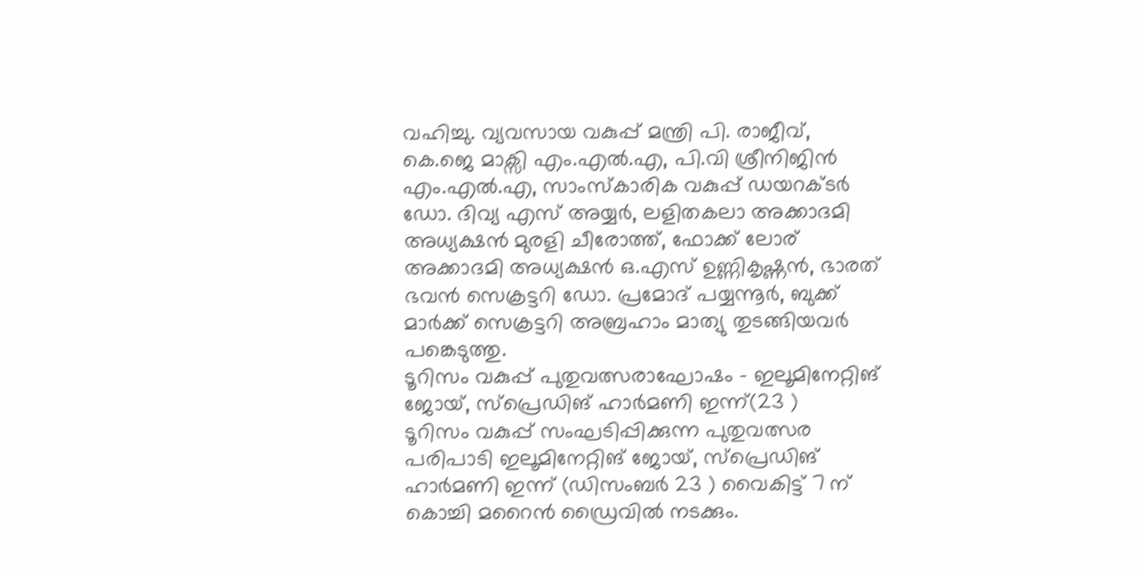വഹിച്ചു. വ്യവസായ വകുപ്പ് മന്ത്രി പി. രാജീവ്, കെ.ജെ മാക്സി എം.എൽ.എ, പി.വി ശ്രീനിജിൻ എം.എൽ.എ, സാംസ്കാരിക വകുപ്പ് ഡയറക്ടർ ഡോ. ദിവ്യ എസ് അയ്യർ, ലളിതകലാ അക്കാദമി അധ്യക്ഷൻ മുരളി ചീരോത്ത്, ഫോക്ക് ലോര് അക്കാദമി അധ്യക്ഷൻ ഒ.എസ് ഉണ്ണികൃഷ്ണൻ, ഭാരത് ഭവൻ സെക്രട്ടറി ഡോ. പ്രമോദ് പയ്യന്നൂർ, ബുക്ക് മാർക്ക് സെക്രട്ടറി അബ്രഹാം മാത്യു തുടങ്ങിയവർ പങ്കെടുത്തു.
ടൂറിസം വകുപ്പ് പുതുവത്സരാഘോഷം - ഇലൂമിനേറ്റിങ് ജോയ്, സ്പ്രെഡിങ് ഹാർമണി ഇന്ന്(23 )
ടൂറിസം വകുപ്പ് സംഘടിപ്പിക്കുന്ന പുതുവത്സര പരിപാടി ഇലൂമിനേറ്റിങ് ജോയ്, സ്പ്രെഡിങ് ഹാർമണി ഇന്ന് (ഡിസംബർ 23 ) വൈകിട്ട് 7 ന് കൊച്ചി മറൈൻ ഡ്രൈവിൽ നടക്കും.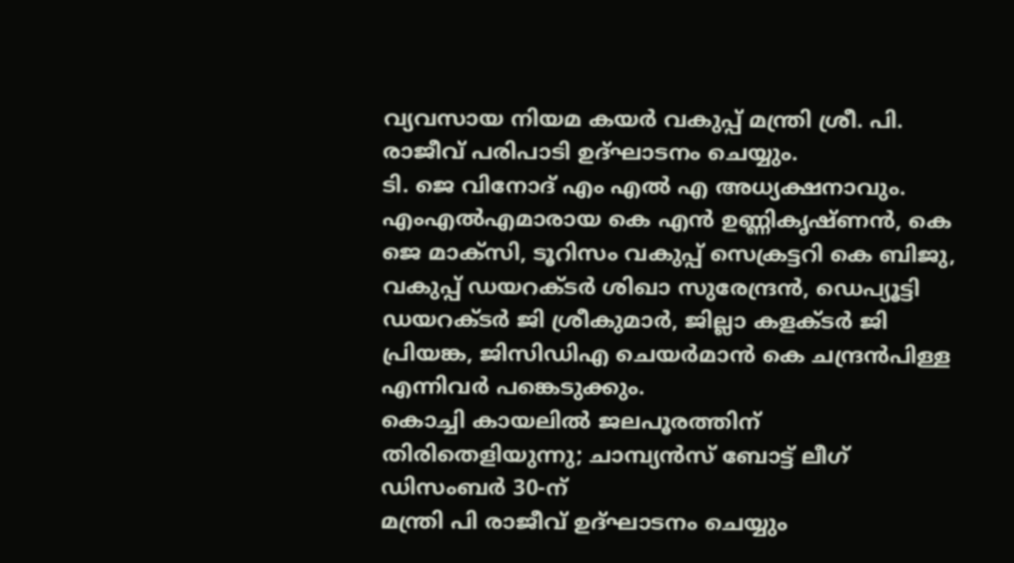വ്യവസായ നിയമ കയർ വകുപ്പ് മന്ത്രി ശ്രീ. പി. രാജീവ് പരിപാടി ഉദ്ഘാടനം ചെയ്യും.
ടി. ജെ വിനോദ് എം എൽ എ അധ്യക്ഷനാവും. എംഎൽഎമാരായ കെ എൻ ഉണ്ണികൃഷ്ണൻ, കെ ജെ മാക്സി, ടൂറിസം വകുപ്പ് സെക്രട്ടറി കെ ബിജു, വകുപ്പ് ഡയറക്ടർ ശിഖാ സുരേന്ദ്രൻ, ഡെപ്യൂട്ടി ഡയറക്ടർ ജി ശ്രീകുമാർ, ജില്ലാ കളക്ടർ ജി പ്രിയങ്ക, ജിസിഡിഎ ചെയർമാൻ കെ ചന്ദ്രൻപിള്ള എന്നിവർ പങ്കെടുക്കും.
കൊച്ചി കായലിൽ ജലപൂരത്തിന് തിരിതെളിയുന്നു; ചാമ്പ്യൻസ് ബോട്ട് ലീഗ് ഡിസംബർ 30-ന്
മന്ത്രി പി രാജീവ് ഉദ്ഘാടനം ചെയ്യും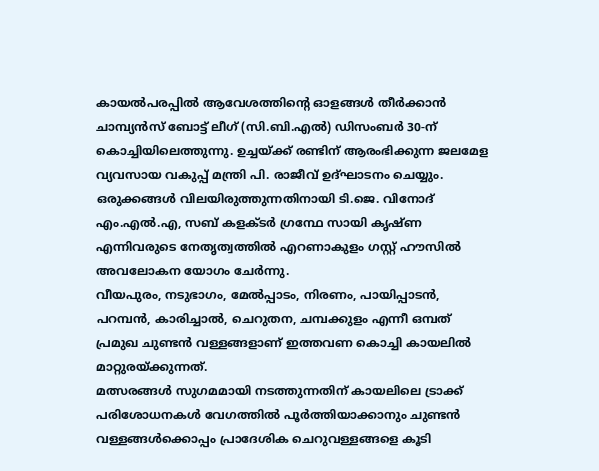കായൽപരപ്പിൽ ആവേശത്തിന്റെ ഓളങ്ങൾ തീർക്കാൻ ചാമ്പ്യൻസ് ബോട്ട് ലീഗ് (സി.ബി.എൽ) ഡിസംബർ 30-ന് കൊച്ചിയിലെത്തുന്നു. ഉച്ചയ്ക്ക് രണ്ടിന് ആരംഭിക്കുന്ന ജലമേള വ്യവസായ വകുപ്പ് മന്ത്രി പി. രാജീവ് ഉദ്ഘാടനം ചെയ്യും.
ഒരുക്കങ്ങൾ വിലയിരുത്തുന്നതിനായി ടി.ജെ. വിനോദ് എം.എൽ.എ, സബ് കളക്ടർ ഗ്രന്ഥേ സായി കൃഷ്ണ എന്നിവരുടെ നേതൃത്വത്തിൽ എറണാകുളം ഗസ്റ്റ് ഹൗസിൽ അവലോകന യോഗം ചേർന്നു.
വീയപുരം, നടുഭാഗം, മേൽപ്പാടം, നിരണം, പായിപ്പാടൻ, പറമ്പൻ, കാരിച്ചാൽ, ചെറുതന, ചമ്പക്കുളം എന്നീ ഒമ്പത് പ്രമുഖ ചുണ്ടൻ വള്ളങ്ങളാണ് ഇത്തവണ കൊച്ചി കായലിൽ മാറ്റുരയ്ക്കുന്നത്.
മത്സരങ്ങൾ സുഗമമായി നടത്തുന്നതിന് കായലിലെ ട്രാക്ക് പരിശോധനകൾ വേഗത്തിൽ പൂർത്തിയാക്കാനും ചുണ്ടൻ വള്ളങ്ങൾക്കൊപ്പം പ്രാദേശിക ചെറുവള്ളങ്ങളെ കൂടി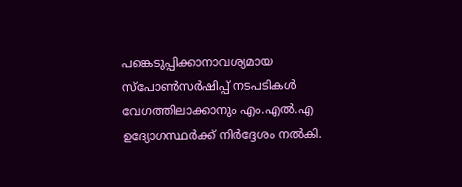പങ്കെടുപ്പിക്കാനാവശ്യമായ സ്പോൺസർഷിപ്പ് നടപടികൾ വേഗത്തിലാക്കാനും എം.എൽ.എ ഉദ്യോഗസ്ഥർക്ക് നിർദ്ദേശം നൽകി.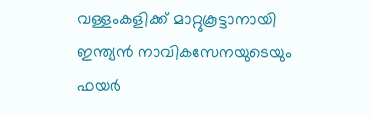വള്ളംകളിക്ക് മാറ്റുകൂട്ടാനായി ഇന്ത്യൻ നാവികസേനയുടെയും ഫയർ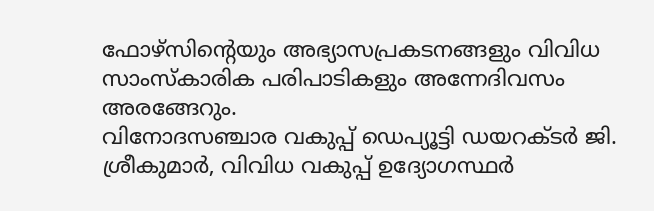ഫോഴ്സിന്റെയും അഭ്യാസപ്രകടനങ്ങളും വിവിധ സാംസ്കാരിക പരിപാടികളും അന്നേദിവസം അരങ്ങേറും.
വിനോദസഞ്ചാര വകുപ്പ് ഡെപ്യൂട്ടി ഡയറക്ടർ ജി. ശ്രീകുമാർ, വിവിധ വകുപ്പ് ഉദ്യോഗസ്ഥർ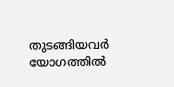തുടങ്ങിയവർ യോഗത്തിൽ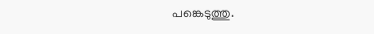പങ്കെടുത്തു.